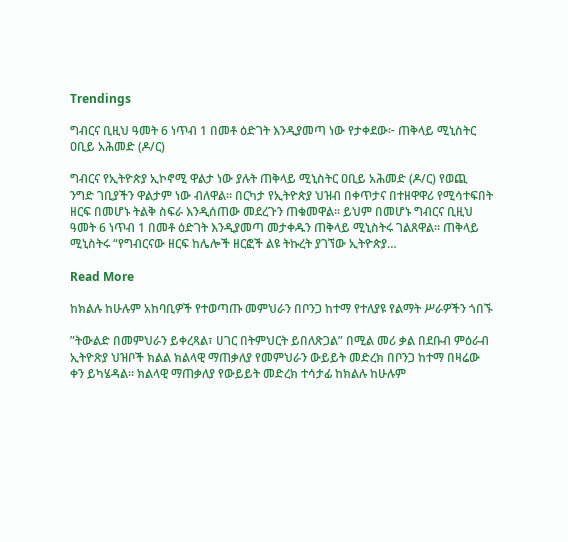Trendings

ግብርና ቢዚህ ዓመት 6 ነጥብ 1 በመቶ ዕድገት እንዲያመጣ ነው የታቀደው፦ ጠቅላይ ሚኒስትር ዐቢይ አሕመድ (ዶ/ር)

ግብርና የኢትዮጵያ ኢኮኖሚ ዋልታ ነው ያሉት ጠቅላይ ሚኒስትር ዐቢይ አሕመድ (ዶ/ር) የወጪ ንግድ ገቢያችን ዋልታም ነው ብለዋል። በርካታ የኢትዮጵያ ህዝብ በቀጥታና በተዘዋዋሪ የሚሳተፍበት ዘርፍ በመሆኑ ትልቅ ስፍራ እንዲሰጠው መደረጉን ጠቁመዋል። ይህም በመሆኑ ግብርና ቢዚህ ዓመት 6 ነጥብ 1 በመቶ ዕድገት እንዲያመጣ መታቀዱን ጠቅላይ ሚኒስትሩ ገልጸዋል። ጠቅላይ ሚኒስትሩ “የግብርናው ዘርፍ ከሌሎች ዘርፎች ልዩ ትኩረት ያገኘው ኢትዮጵያ…

Read More

ከክልሉ ከሁሉም አከባቢዎች የተወጣጡ መምህራን በቦንጋ ከተማ የተለያዩ የልማት ሥራዎችን ጎበኙ

”ትውልድ በመምህራን ይቀረጻል፣ ሀገር በትምህርት ይበለጽጋል” በሚል መሪ ቃል በደቡብ ምዕራብ ኢትዮጽያ ህዝቦች ክልል ክልላዊ ማጠቃለያ የመምህራን ውይይት መድረክ በቦንጋ ከተማ በዛሬው ቀን ይካሄዳል። ክልላዊ ማጠቃለያ የውይይት መድረክ ተሳታፊ ከክልሉ ከሁሉም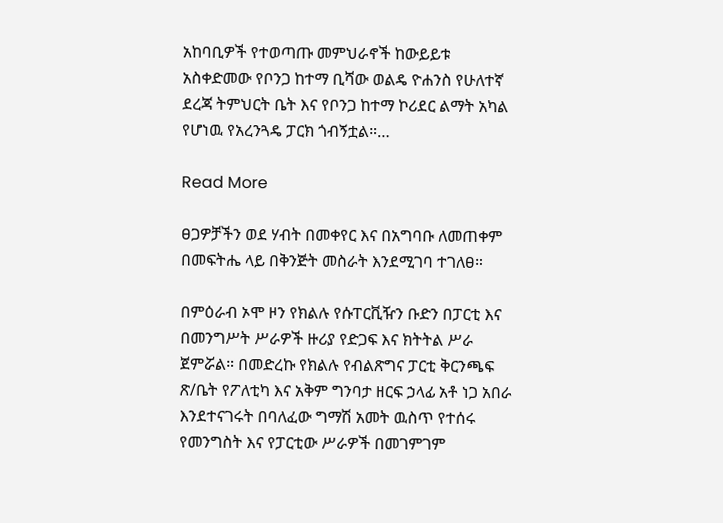አከባቢዎች የተወጣጡ መምህራኖች ከውይይቱ አስቀድመው የቦንጋ ከተማ ቢሻው ወልዴ ዮሐንስ የሁለተኛ ደረጃ ትምህርት ቤት እና የቦንጋ ከተማ ኮሪደር ልማት አካል የሆነዉ የአረንጓዴ ፓርክ ጎብኝቷል።…

Read More

ፀጋዎቻችን ወደ ሃብት በመቀየር እና በአግባቡ ለመጠቀም በመፍትሔ ላይ በቅንጅት መስራት እንደሚገባ ተገለፀ።

በምዕራብ ኦሞ ዞን የክልሉ የሱፐርቪዥን ቡድን በፓርቲ እና በመንግሥት ሥራዎች ዙሪያ የድጋፍ እና ክትትል ሥራ ጀምሯል። በመድረኩ የክልሉ የብልጽግና ፓርቲ ቅርንጫፍ ጽ/ቤት የፖለቲካ እና አቅም ግንባታ ዘርፍ ኃላፊ አቶ ነጋ አበራ እንደተናገሩት በባለፈው ግማሽ አመት ዉስጥ የተሰሩ የመንግስት እና የፓርቲው ሥራዎች በመገምገም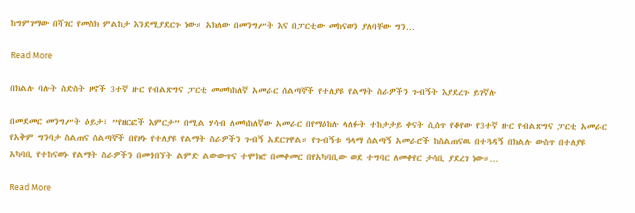ከግምገማው በሻገር የመስክ ምልከታ እንደሚያደርጉ ነው። አክለው በመንግሥት እና በፓርቲው መከናወን ያለባቸው ግን…

Read More

በክልሉ ባሉት ስድስት ዞኖች 3ተኛ ዙር የብልጽግና ፓርቲ መመካከለኛ አመራር ሰልጣኞች የተለያዩ የልማት ስራዎችን ጉብኝት እያደረጉ ይገኛሉ

በመደመር መንግሥት ዕይታ፣ ”የዘርፎች እምርታ” በሚል ሃሳብ ለመካከለኛው አመራር በየማዕከሉ ላለፉት ተከታታይ ቀናት ሲሰጥ የቆየው የ3ተኛ ዙር የብልጽግና ፓርቲ አመራር የአቅም ግንባታ ስልጠና ሰልጣኞች በየዞኑ የተለያዩ የልማት ስራዎችን ጉብኝ አደርገዋል። የጉብኝቱ ዓላማ ሰልጣኝ አመራሮች ከስልጠናዉ በተጓዳኝ በክልሉ ውስጥ በተለያዩ አካባቢ የተከናወኑ የልማት ስራዎችን በመጎበኘት ልምድ ልውውጥና ተሞክሮ በመቀመር በየአካባቢው ወደ ተግባር ለመቀየር ታሳቢ ያደረገ ነው።…

Read More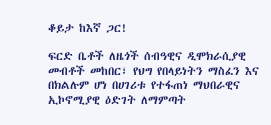ቆይታ ከእኛ ጋር!

ፍርድ ቤቶች ለዜጎች ሰብዓዊና ዲሞክራሲያዊ መብቶች መከበር፣ የህግ የበላይነትን ማስፈን እና በክልሉም ሆነ በሀገሪቱ የተፋጠነ ማህበራዊና ኢኮኖሚያዊ ዕድገት ለማምጣት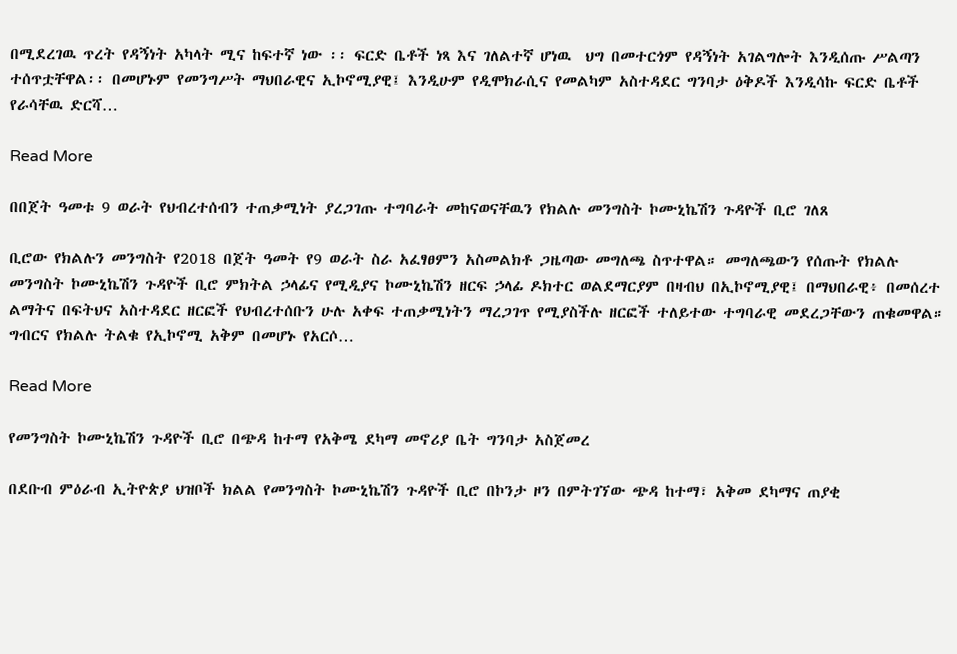በሚደረገዉ ጥረት የዳኝነት አካላት ሚና ከፍተኛ ነው ፡፡ ፍርድ ቤቶች ነጻ እና ገለልተኛ ሆነዉ  ህግ በመተርጎም የዳኝነት አገልግሎት እንዲሰጡ ሥልጣን ተሰጥቷቸዋል፡፡ በመሆኑም የመንግሥት ማህበራዊና ኢኮኖሚያዊ፤ እንዲሁም የዲሞክራሲና የመልካም አስተዳደር ግንባታ ዕቅዶች እንዲሳኩ ፍርድ ቤቶች የራሳቸዉ ድርሻ…

Read More

በበጀት ዓመቱ 9 ወራት የህብረተሰብን ተጠቃሚነት ያረጋገጡ ተግባራት መከናወናቸዉን የክልሉ መንግስት ኮሙኒኬሽን ጉዳዮች ቢሮ ገለጸ

ቢሮው የክልሉን መንግስት የ2018 በጀት ዓመት የ9 ወራት ስራ አፈፃፀምን አስመልክቶ ጋዜጣው መግለጫ ስጥተዋል። መግለጫውን የሰጡት የክልሉ መንግስት ኮሙኒኬሽን ጉዳዮች ቢሮ ምክትል ኃላፊና የሚዲያና ኮሙኒኬሽን ዘርፍ ኃላፊ ዶክተር ወልደማርያም በዛብህ በኢኮኖሚያዊ፤ በማህበራዊ፥ በመሰረተ ልማትና በፍትህና አስተዳደር ዘርፎች የህብረተሰቡን ሁሉ አቀፍ ተጠቃሚነትን ማረጋገጥ የሚያስችሉ ዘርፎች ተለይተው ተግባራዊ መደረጋቸውን ጠቁመዋል። ግብርና የክልሉ ትልቁ የኢኮኖሚ አቅም በመሆኑ የአርሶ…

Read More

የመንግስት ኮሙኒኬሽን ጉዳዮች ቢሮ በጭዳ ከተማ የአቅሜ ደካማ መኖሪያ ቤት ግንባታ አስጀመረ

በደቡብ ምዕራብ ኢትዮጵያ ህዝቦች ክልል የመንግስት ኮሙኒኬሽን ጉዳዮች ቢሮ በኮንታ ዞን በምትገኘው ጭዳ ከተማ፣ አቅመ ደካማና ጠያቂ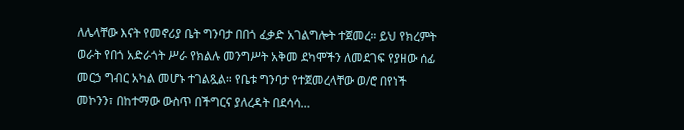ለሌላቸው እናት የመኖሪያ ቤት ግንባታ በበጎ ፈቃድ አገልግሎት ተጀመረ። ይህ የክረምት ወራት የበጎ አድራጎት ሥራ የክልሉ መንግሥት አቅመ ደካሞችን ለመደገፍ የያዘው ሰፊ መርኃ ግብር አካል መሆኑ ተገልጿል። የቤቱ ግንባታ የተጀመረላቸው ወ/ሮ በየነች መኮንን፣ በከተማው ውስጥ በችግርና ያለረዳት በደሳሳ…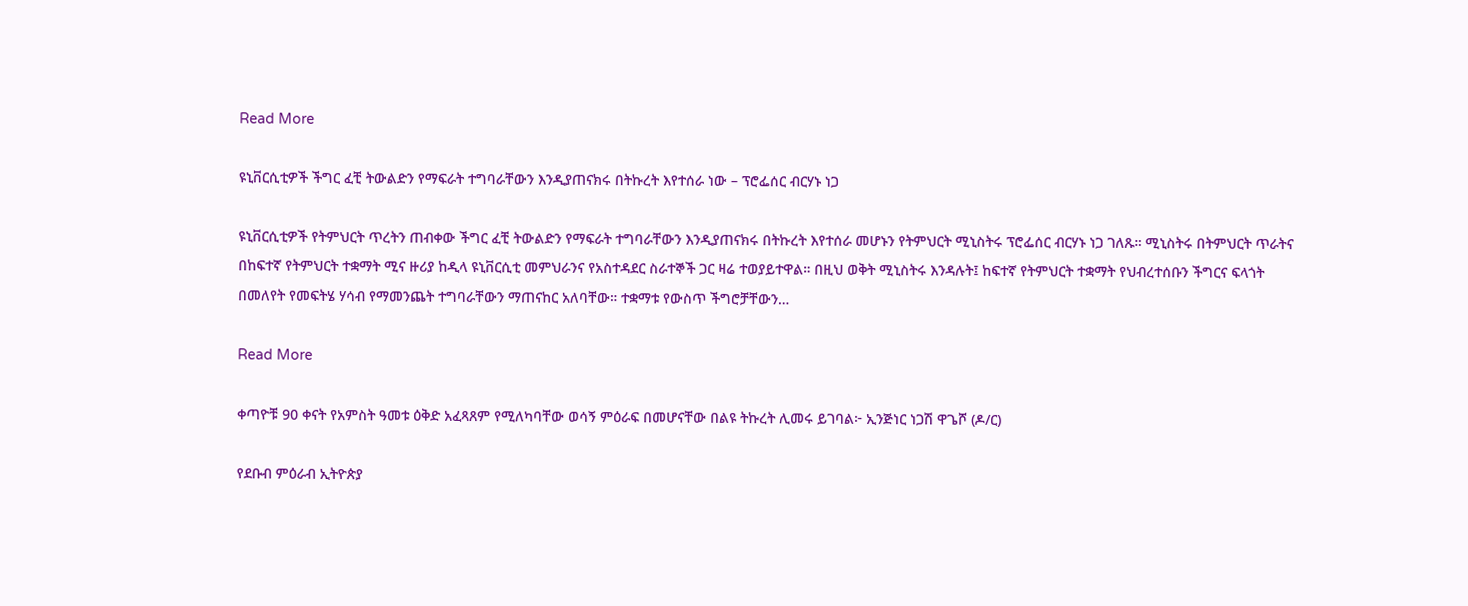Read More

ዩኒቨርሲቲዎች ችግር ፈቺ ትውልድን የማፍራት ተግባራቸውን እንዲያጠናክሩ በትኩረት እየተሰራ ነው – ፕሮፌሰር ብርሃኑ ነጋ

ዩኒቨርሲቲዎች የትምህርት ጥረትን ጠብቀው ችግር ፈቺ ትውልድን የማፍራት ተግባራቸውን እንዲያጠናክሩ በትኩረት እየተሰራ መሆኑን የትምህርት ሚኒስትሩ ፕሮፌሰር ብርሃኑ ነጋ ገለጹ። ሚኒስትሩ በትምህርት ጥራትና በከፍተኛ የትምህርት ተቋማት ሚና ዙሪያ ከዲላ ዩኒቨርሲቲ መምህራንና የአስተዳደር ስራተኞች ጋር ዛሬ ተወያይተዋል። በዚህ ወቅት ሚኒስትሩ እንዳሉት፤ ከፍተኛ የትምህርት ተቋማት የህብረተሰቡን ችግርና ፍላጎት በመለየት የመፍትሄ ሃሳብ የማመንጨት ተግባራቸውን ማጠናከር አለባቸው። ተቋማቱ የውስጥ ችግሮቻቸውን…

Read More

ቀጣዮቹ 90 ቀናት የአምስት ዓመቱ ዕቅድ አፈጻጸም የሚለካባቸው ወሳኝ ምዕራፍ በመሆናቸው በልዩ ትኩረት ሊመሩ ይገባል፦ ኢንጅነር ነጋሽ ዋጌሾ (ዶ/ር)

የደቡብ ምዕራብ ኢትዮጵያ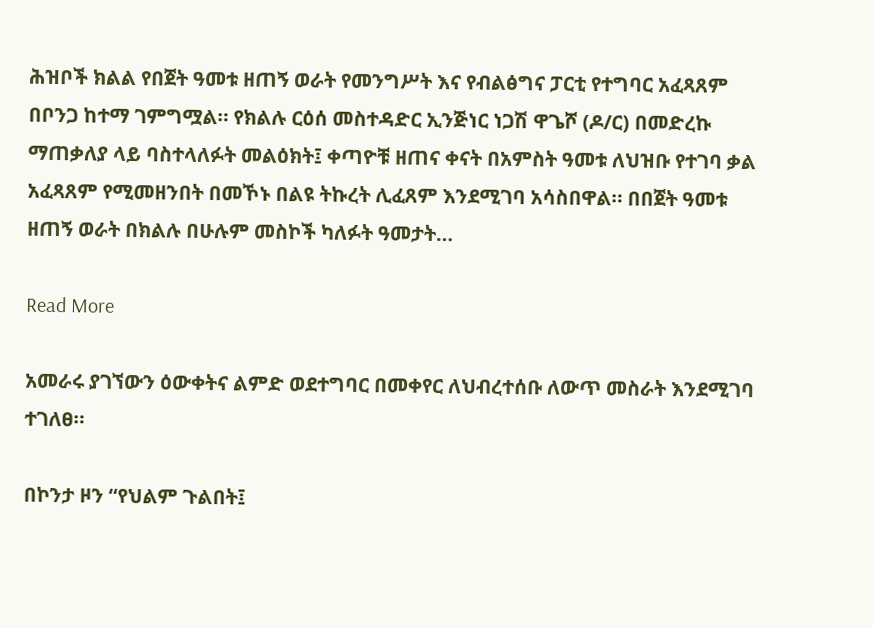ሕዝቦች ክልል የበጀት ዓመቱ ዘጠኝ ወራት የመንግሥት እና የብልፅግና ፓርቲ የተግባር አፈጻጸም በቦንጋ ከተማ ገምግሟል። የክልሉ ርዕሰ መስተዳድር ኢንጅነር ነጋሽ ዋጌሾ (ዶ/ር) በመድረኩ ማጠቃለያ ላይ ባስተላለፉት መልዕክት፤ ቀጣዮቹ ዘጠና ቀናት በአምስት ዓመቱ ለህዝቡ የተገባ ቃል አፈጻጸም የሚመዘንበት በመኾኑ በልዩ ትኩረት ሊፈጸም እንደሚገባ አሳስበዋል። በበጀት ዓመቱ ዘጠኝ ወራት በክልሉ በሁሉም መስኮች ካለፉት ዓመታት…

Read More

አመራሩ ያገኘውን ዕውቀትና ልምድ ወደተግባር በመቀየር ለህብረተሰቡ ለውጥ መስራት እንደሚገባ ተገለፀ።

በኮንታ ዞን “የህልም ጉልበት፤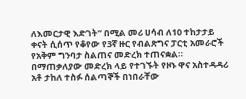ለእመርታዊ እድገት” በሚል መሪ ሀሳብ ለ10 ተከታታይ ቀናት ሲሰጥ የቆየው የ3ኛ ዙር የብልጽግና ፓርቲ አመራሮች የአቅም ግንባታ ስልጠና መድረክ ተጠናቋል። በማጠቃለያው መድረክ ላይ የተገኙት የዞኑ ዋና አስተዳዳሪ አቶ ታከለ ተስፉ ሰልጣኞች በነበራቸው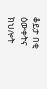ቆይታ በቂ ዕውቀትና ክህሎት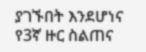ያገኙበት እንደሆነና የ3ኛ ዙር ስልጠና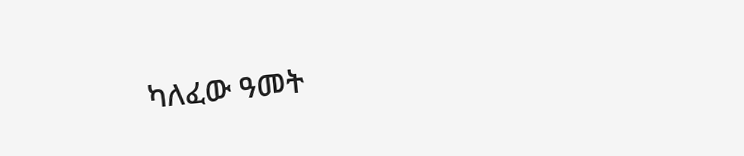ካለፈው ዓመት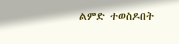ልምድ ተወስዶበት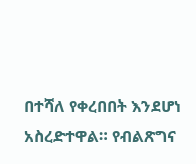በተሻለ የቀረበበት እንደሆነ አስረድተዋል። የብልጽግና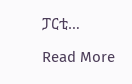ፓርቲ…

Read More